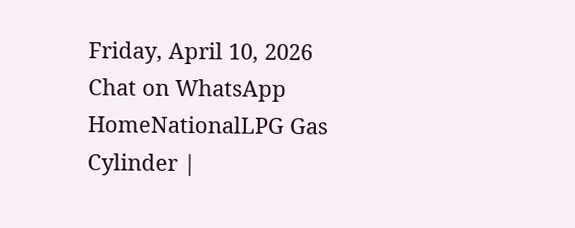Friday, April 10, 2026
Chat on WhatsApp
HomeNationalLPG Gas Cylinder |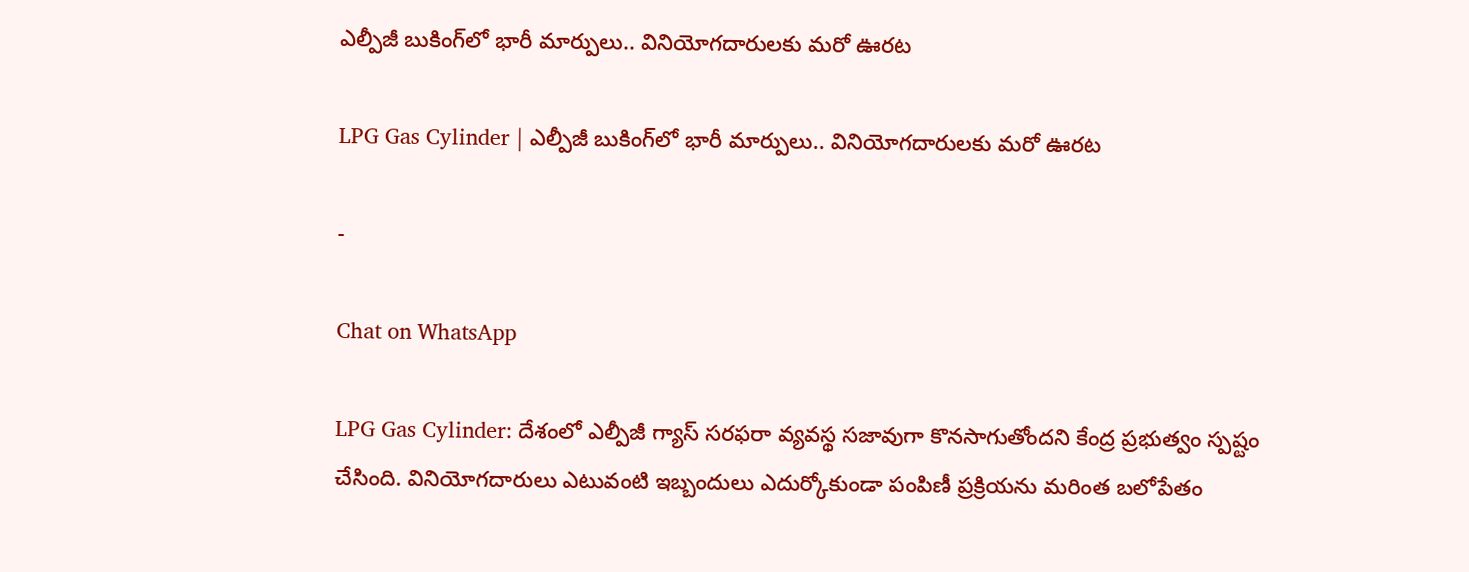ఎల్పీజీ బుకింగ్‌లో భారీ మార్పులు.. వినియోగదారులకు మరో ఊరట

LPG Gas Cylinder | ఎల్పీజీ బుకింగ్‌లో భారీ మార్పులు.. వినియోగదారులకు మరో ఊరట

-

Chat on WhatsApp

LPG Gas Cylinder: దేశంలో ఎల్పీజీ గ్యాస్ సరఫరా వ్యవస్థ సజావుగా కొనసాగుతోందని కేంద్ర ప్రభుత్వం స్పష్టం చేసింది. వినియోగదారులు ఎటువంటి ఇబ్బందులు ఎదుర్కోకుండా పంపిణీ ప్రక్రియను మరింత బలోపేతం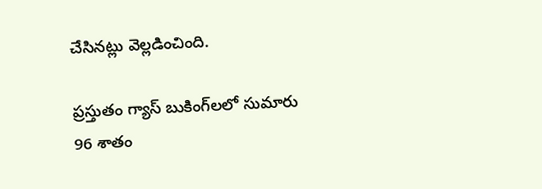చేసినట్లు వెల్లడించింది.

ప్రస్తుతం గ్యాస్ బుకింగ్‌లలో సుమారు 96 శాతం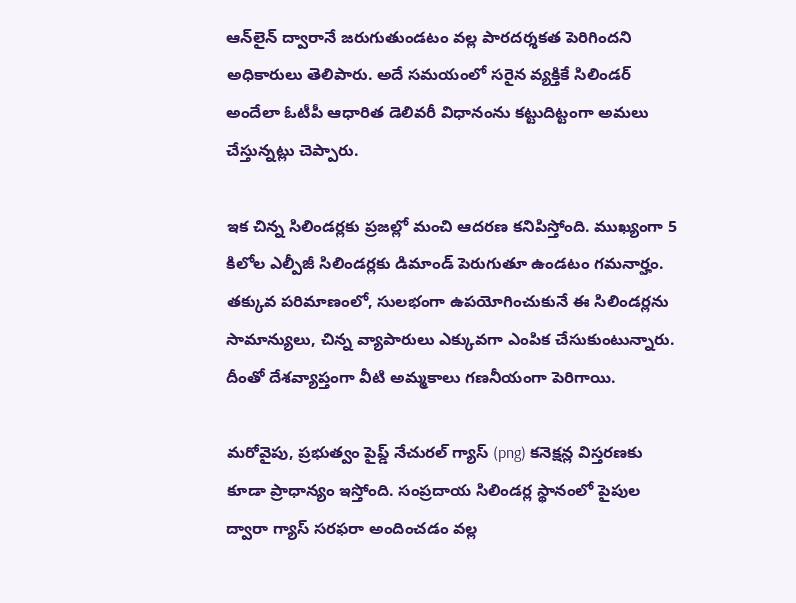ఆన్‌లైన్ ద్వారానే జరుగుతుండటం వల్ల పారదర్శకత పెరిగిందని అధికారులు తెలిపారు. అదే సమయంలో సరైన వ్యక్తికే సిలిండర్ అందేలా ఓటీపీ ఆధారిత డెలివరీ విధానంను కట్టుదిట్టంగా అమలు చేస్తున్నట్లు చెప్పారు.

ఇక చిన్న సిలిండర్లకు ప్రజల్లో మంచి ఆదరణ కనిపిస్తోంది. ముఖ్యంగా 5 కిలోల ఎల్పీజీ సిలిండర్లకు డిమాండ్ పెరుగుతూ ఉండటం గమనార్హం. తక్కువ పరిమాణంలో, సులభంగా ఉపయోగించుకునే ఈ సిలిండర్లను సామాన్యులు, చిన్న వ్యాపారులు ఎక్కువగా ఎంపిక చేసుకుంటున్నారు. దీంతో దేశవ్యాప్తంగా వీటి అమ్మకాలు గణనీయంగా పెరిగాయి.

మరోవైపు, ప్రభుత్వం పైప్డ్ నేచురల్ గ్యాస్ (png) కనెక్షన్ల విస్తరణకు కూడా ప్రాధాన్యం ఇస్తోంది. సంప్రదాయ సిలిండర్ల స్థానంలో పైపుల ద్వారా గ్యాస్ సరఫరా అందించడం వల్ల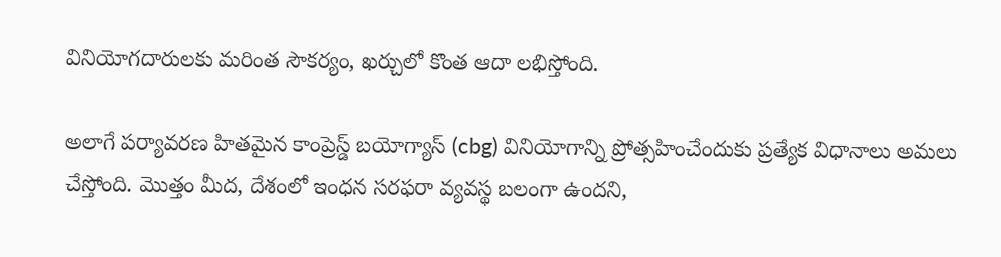వినియోగదారులకు మరింత సౌకర్యం, ఖర్చులో కొంత ఆదా లభిస్తోంది.

అలాగే పర్యావరణ హితమైన కాంప్రెస్డ్ బయోగ్యాస్ (cbg) వినియోగాన్ని ప్రోత్సహించేందుకు ప్రత్యేక విధానాలు అమలు చేస్తోంది. మొత్తం మీద, దేశంలో ఇంధన సరఫరా వ్యవస్థ బలంగా ఉందని,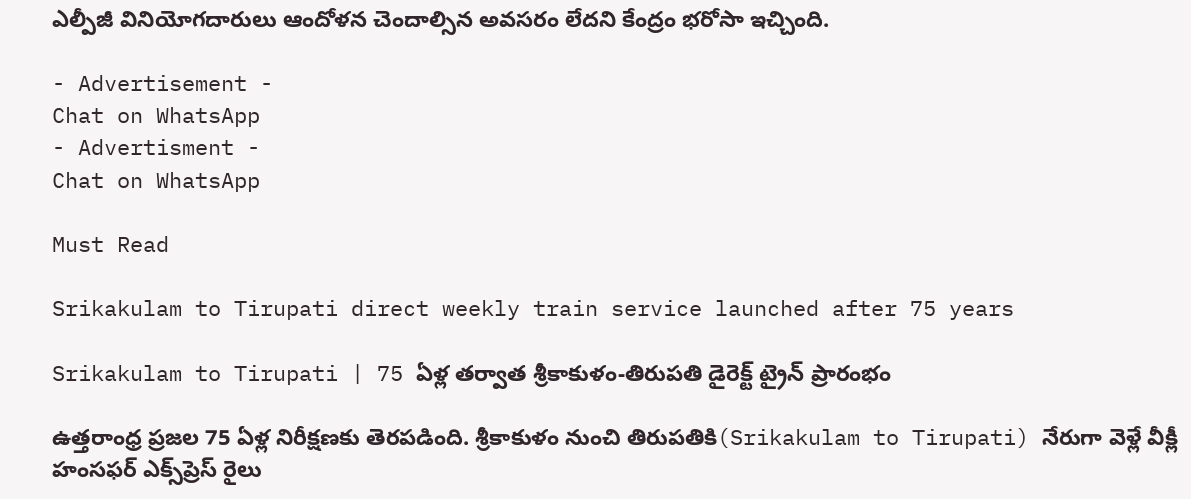ఎల్పీజీ వినియోగదారులు ఆందోళన చెందాల్సిన అవసరం లేదని కేంద్రం భరోసా ఇచ్చింది.

- Advertisement -
Chat on WhatsApp
- Advertisment -
Chat on WhatsApp

Must Read

Srikakulam to Tirupati direct weekly train service launched after 75 years

Srikakulam to Tirupati | 75 ఏళ్ల తర్వాత శ్రీకాకుళం-తిరుపతి డైరెక్ట్ ట్రైన్ ప్రారంభం

ఉత్తరాంధ్ర ప్రజల 75 ఏళ్ల నిరీక్షణకు తెరపడింది. శ్రీకాకుళం నుంచి తిరుపతికి(Srikakulam to Tirupati) నేరుగా వెళ్లే వీక్లీ హంసఫర్ ఎక్స్‌ప్రెస్ రైలు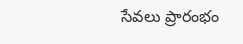సేవలు ప్రారంభం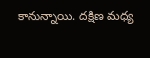కానున్నాయి. దక్షిణ మధ్య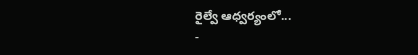రైల్వే ఆధ్వర్యంలో...
-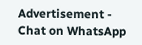Advertisement -
Chat on WhatsApp